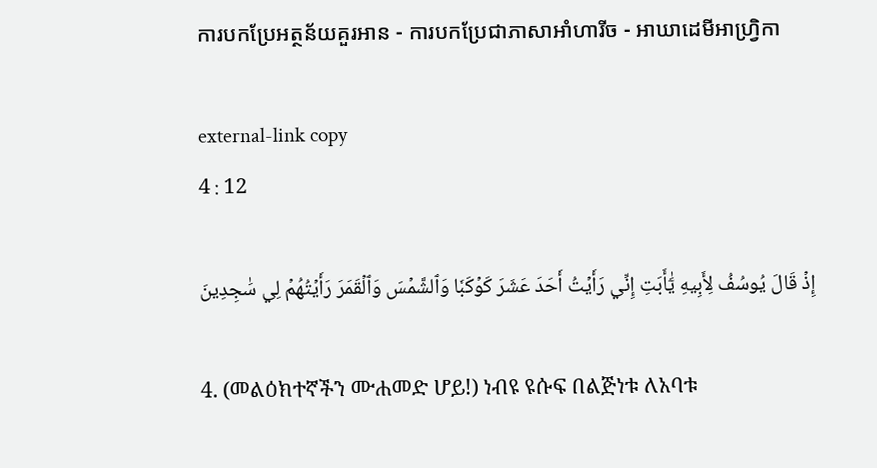ការបកប្រែអត្ថន័យគួរអាន - ការបកប្រែជាភាសាអាំហារីច - អាឃាដេមីអាហ្វ្រិកា

external-link copy
4 : 12

إِذۡ قَالَ يُوسُفُ لِأَبِيهِ يَٰٓأَبَتِ إِنِّي رَأَيۡتُ أَحَدَ عَشَرَ كَوۡكَبٗا وَٱلشَّمۡسَ وَٱلۡقَمَرَ رَأَيۡتُهُمۡ لِي سَٰجِدِينَ

4. (መልዕክተኛችን ሙሐመድ ሆይ!) ነብዩ ዩሱፍ በልጅነቱ ለአባቱ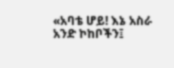«አባቴ ሆይ! እኔ አስራ አንድ ኮከቦችን፤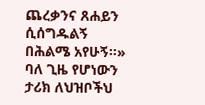ጨረቃንና ጸሐይን ሲሰግዱልኝ በሕልሜ አየሁኝ።» ባለ ጊዜ የሆነውን ታሪክ ለህዝቦችህ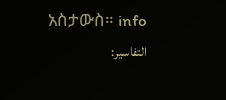አስታውስ። info
التفاسير: